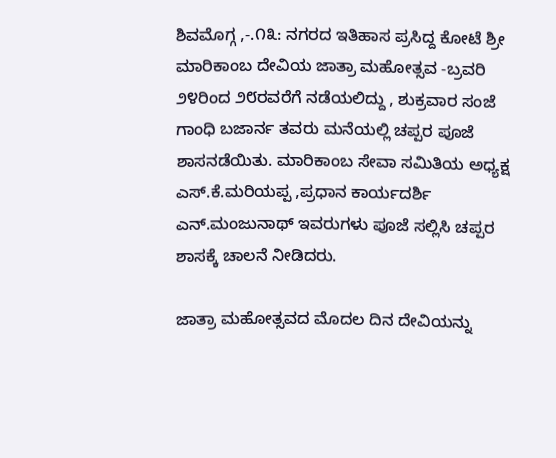ಶಿವಮೊಗ್ಗ ,-.೧೩: ನಗರದ ಇತಿಹಾಸ ಪ್ರಸಿದ್ದ ಕೋಟೆ ಶ್ರೀ ಮಾರಿಕಾಂಬ ದೇವಿಯ ಜಾತ್ರಾ ಮಹೋತ್ಸವ -ಬ್ರವರಿ ೨೪ರಿಂದ ೨೮ರವರೆಗೆ ನಡೆಯಲಿದ್ದು , ಶುಕ್ರವಾರ ಸಂಜೆ ಗಾಂಧಿ ಬಜಾರ್ನ ತವರು ಮನೆಯಲ್ಲಿ ಚಪ್ಪರ ಪೂಜೆ ಶಾಸನಡೆಯಿತು. ಮಾರಿಕಾಂಬ ಸೇವಾ ಸಮಿತಿಯ ಅಧ್ಯಕ್ಷ ಎಸ್.ಕೆ.ಮರಿಯಪ್ಪ ,ಪ್ರಧಾನ ಕಾರ್ಯದರ್ಶಿ ಎನ್.ಮಂಜುನಾಥ್ ಇವರುಗಳು ಪೂಜೆ ಸಲ್ಲಿಸಿ ಚಪ್ಪರ ಶಾಸಕ್ಕೆ ಚಾಲನೆ ನೀಡಿದರು.

ಜಾತ್ರಾ ಮಹೋತ್ಸವದ ಮೊದಲ ದಿನ ದೇವಿಯನ್ನು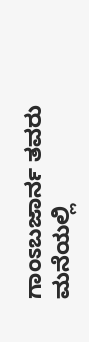ಗಾಂಽಬಜಾರ್ನ ತವರು ಮನೆಯಲ್ಲಿ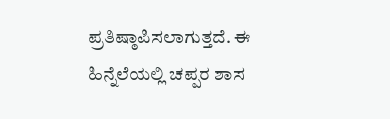ಪ್ರತಿಷ್ಠಾಪಿಸಲಾಗುತ್ತದೆ. ಈ ಹಿನ್ನೆಲೆಯಲ್ಲಿ ಚಪ್ಪರ ಶಾಸ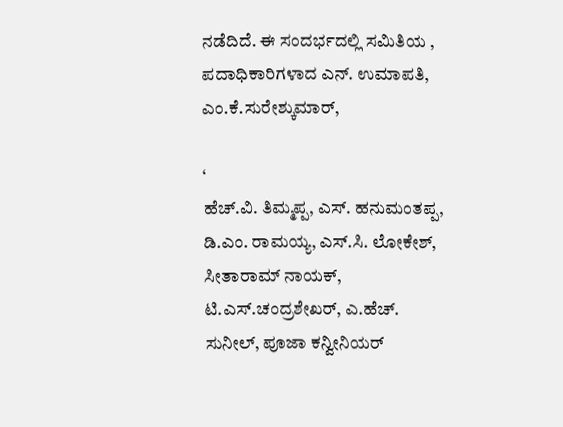ನಡೆದಿದೆ. ಈ ಸಂದರ್ಭದಲ್ಲಿ ಸಮಿತಿಯ , ಪದಾಧಿಕಾರಿಗಳಾದ ಎನ್. ಉಮಾಪತಿ, ಎಂ.ಕೆ.ಸುರೇಶ್ಕುಮಾರ್,

‘
ಹೆಚ್.ವಿ. ತಿಮ್ಮಪ್ಪ, ಎಸ್. ಹನುಮಂತಪ್ಪ, ಡಿ.ಎಂ. ರಾಮಯ್ಯ, ಎಸ್.ಸಿ. ಲೋಕೇಶ್, ಸೀತಾರಾಮ್ ನಾಯಕ್, ಟಿ.ಎಸ್.ಚಂದ್ರಶೇಖರ್, ಎ.ಹೆಚ್. ಸುನೀಲ್, ಪೂಜಾ ಕನ್ವೀನಿಯರ್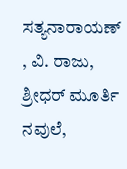ಸತ್ಯನಾರಾಯಣ್ , ವಿ. ರಾಜು, ಶ್ರೀಧರ್ ಮೂರ್ತಿ ನವುಲೆ,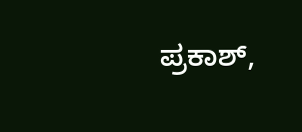ಪ್ರಕಾಶ್,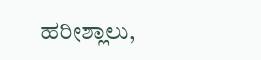ಹರೀಶ್ಲಾಲು,